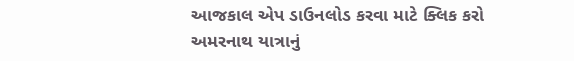આજકાલ એપ ડાઉનલોડ કરવા માટે ક્લિક કરો
અમરનાથ યાત્રાનું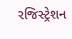રજિસ્ટ્રેશન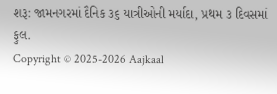શરૂ: જામનગરમાં દૈનિક ૩૬ યાત્રીઓની મર્યાદા, પ્રથમ ૩ દિવસમાં ફુલ.
Copyright © 2025-2026 Aajkaal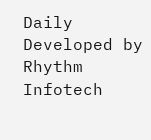Daily
Developed by Rhythm Infotech